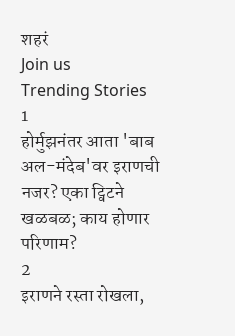शहरं
Join us
Trending Stories
1
होर्मुझनंतर आता 'बाब अल-मंदेब'वर इराणची नजर? एका ट्विटने खळबळ; काय होणार परिणाम?
2
इराणने रस्ता रोखला,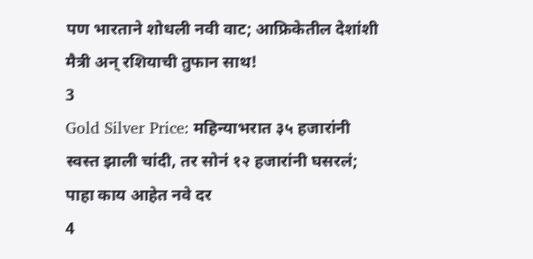पण भारताने शोधली नवी वाट; आफ्रिकेतील देशांशी मैत्री अन् रशियाची तुफान साथ!
3
Gold Silver Price: महिन्याभरात ३५ हजारांनी स्वस्त झाली चांदी, तर सोनं १२ हजारांनी घसरलं; पाहा काय आहेत नवे दर
4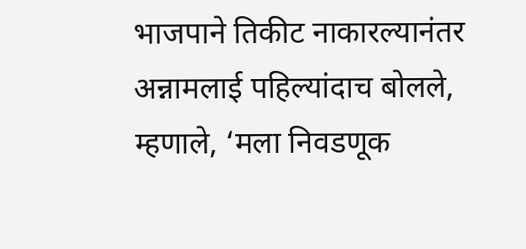भाजपाने तिकीट नाकारल्यानंतर अन्नामलाई पहिल्यांदाच बोलले, म्हणाले, ‘मला निवडणूक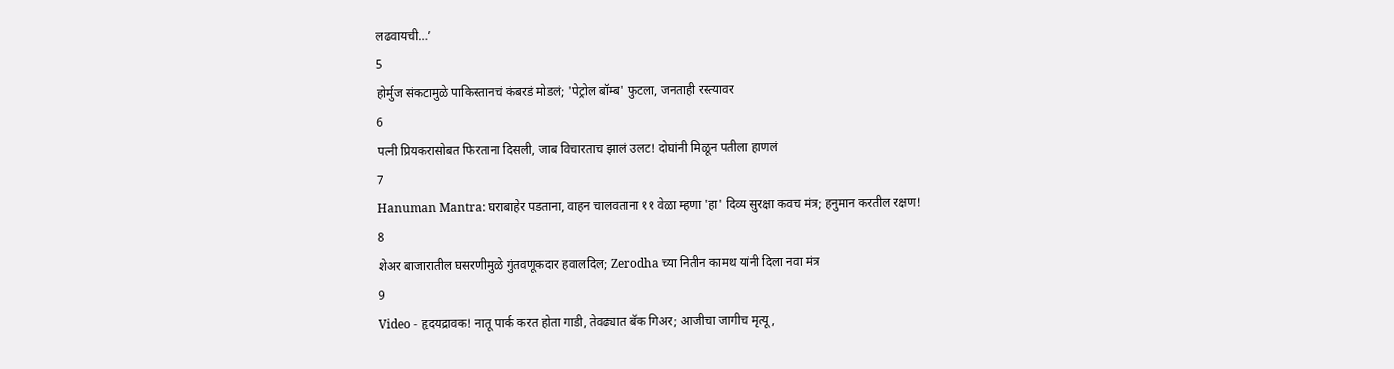लढवायची…’
5
होर्मुज संकटामुळे पाकिस्तानचं कंबरडं मोडलं; 'पेट्रोल बॉम्ब' फुटला, जनताही रस्त्यावर
6
पत्नी प्रियकरासोबत फिरताना दिसली, जाब विचारताच झालं उलट! दोघांनी मिळून पतीला हाणलं
7
Hanuman Mantra: घराबाहेर पडताना, वाहन चालवताना ११ वेळा म्हणा 'हा' दिव्य सुरक्षा कवच मंत्र; हनुमान करतील रक्षण!
8
शेअर बाजारातील घसरणीमुळे गुंतवणूकदार हवालदिल; Zerodha च्या नितीन कामथ यांनी दिला नवा मंत्र
9
Video - हृदयद्रावक! नातू पार्क करत होता गाडी, तेवढ्यात बॅक गिअर; आजीचा जागीच मृत्यू,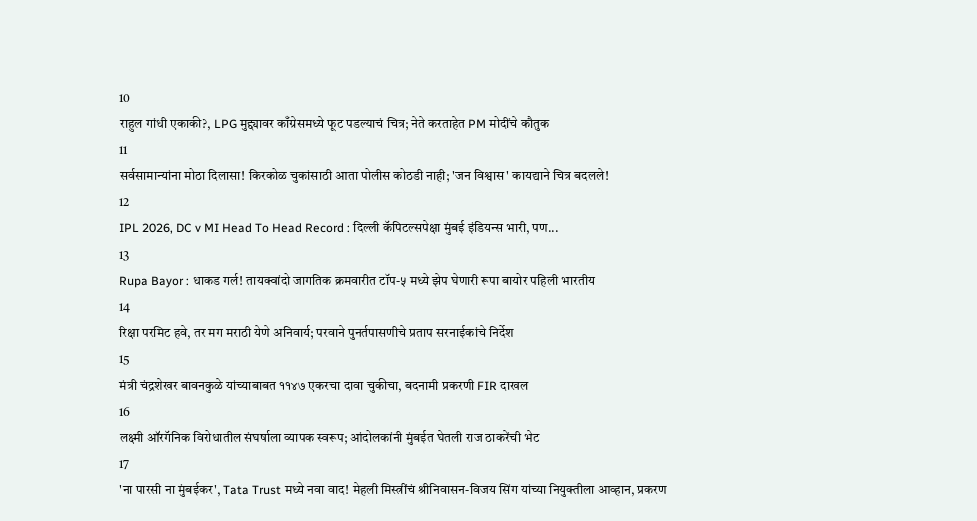10
राहुल गांधी एकाकी?, LPG मुद्द्यावर काँग्रेसमध्ये फूट पडल्याचं चित्र; नेते करताहेत PM मोदींचे कौतुक
11
सर्वसामान्यांना मोठा दिलासा! किरकोळ चुकांसाठी आता पोलीस कोठडी नाही; 'जन विश्वास' कायद्याने चित्र बदलले!
12
IPL 2026, DC v MI Head To Head Record : दिल्ली कॅपिटल्सपेक्षा मुंबई इंडियन्स भारी, पण...
13
Rupa Bayor : धाकड गर्ल! तायक्वांदो जागतिक क्रमवारीत टॉप-५ मध्ये झेप घेणारी रूपा बायोर पहिली भारतीय
14
रिक्षा परमिट हवे, तर मग मराठी येणे अनिवार्य; परवाने पुनर्तपासणीचे प्रताप सरनाईकांचे निर्देश
15
मंत्री चंद्रशेखर बावनकुळे यांच्याबाबत ११४७ एकरचा दावा चुकीचा, बदनामी प्रकरणी FIR दाखल
16
लक्ष्मी ऑरगॅनिक विरोधातील संघर्षाला व्यापक स्वरूप; आंदोलकांनी मुंबईत घेतली राज ठाकरेंची भेट
17
'ना पारसी ना मुंबईकर', Tata Trust मध्ये नवा वाद! मेहली मिस्त्रींचं श्रीनिवासन-विजय सिंग यांच्या नियुक्तीला आव्हान, प्रकरण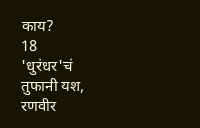काय?
18
'धुरंधर'चं तुफानी यश, रणवीर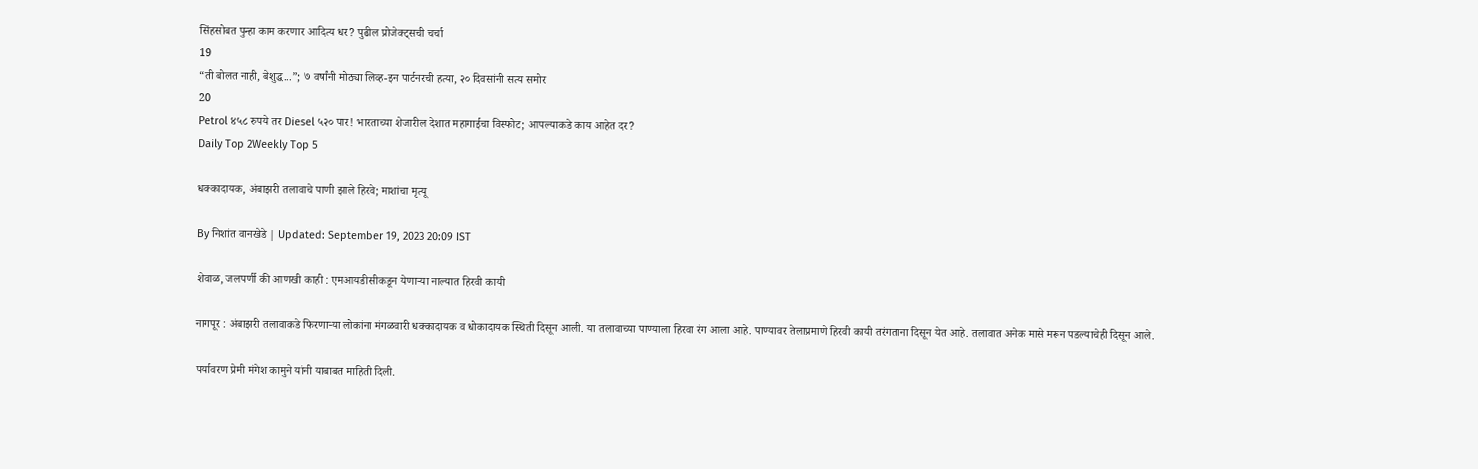सिंहसोबत पुन्हा काम करणार आदित्य धर? पुढील प्रोजेक्ट्सची चर्चा
19
“ती बोलत नाही, बेशुद्ध...”; ७ वर्षांनी मोठ्या लिव्ह-इन पार्टनरची हत्या, २० दिवसांनी सत्य समोर
20
Petrol ४५८ रुपये तर Diesel ५२० पार! भारताच्या शेजारील देशात महागाईचा विस्फोट; आपल्याकडे काय आहेत दर?
Daily Top 2Weekly Top 5

धक्कादायक, अंबाझरी तलावाचे पाणी झाले हिरवे; माशांचा मृत्यू

By निशांत वानखेडे | Updated: September 19, 2023 20:09 IST

शेवाळ, जलपर्णी की आणखी काही : एमआयडीसीकडून येणाऱ्या नाल्यात हिरवी कायी

नागपूर : अंबाझरी तलावाकडे फिरणाऱ्या लोकांना मंगळवारी धक्कादायक व धोकादायक स्थिती दिसून आली. या तलावाच्या पाण्याला हिरवा रंग आला आहे. पाण्यावर तेलाप्रमाणे हिरवी कायी तरंगताना दिसून येत आहे. तलावात अनेक मासे मरून पडल्याचेही दिसून आले.

पर्यावरण प्रेमी मंगेश कामुने यांनी याबाबत माहिती दिली.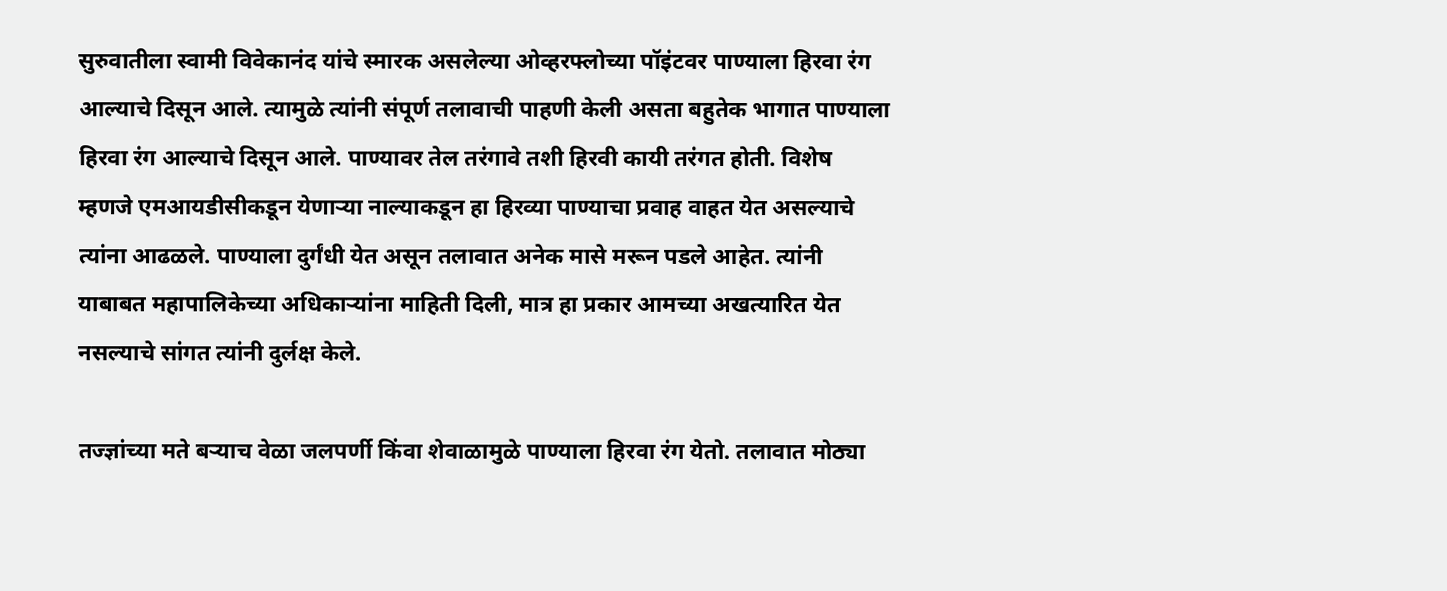सुरुवातीला स्वामी विवेकानंद यांचे स्मारक असलेल्या ओव्हरफ्लोच्या पॉइंटवर पाण्याला हिरवा रंग आल्याचे दिसून आले. त्यामुळे त्यांनी संपूर्ण तलावाची पाहणी केली असता बहुतेक भागात पाण्याला हिरवा रंग आल्याचे दिसून आले. पाण्यावर तेल तरंगावे तशी हिरवी कायी तरंगत होती. विशेष म्हणजे एमआयडीसीकडून येणाऱ्या नाल्याकडून हा हिरव्या पाण्याचा प्रवाह वाहत येत असल्याचे त्यांना आढळले. पाण्याला दुर्गंधी येत असून तलावात अनेक मासे मरून पडले आहेत. त्यांनी याबाबत महापालिकेच्या अधिकाऱ्यांना माहिती दिली, मात्र हा प्रकार आमच्या अखत्यारित येत नसल्याचे सांगत त्यांनी दुर्लक्ष केले.

तज्ज्ञांच्या मते बऱ्याच वेळा जलपर्णी किंवा शेवाळामुळे पाण्याला हिरवा रंग येतो. तलावात मोठ्या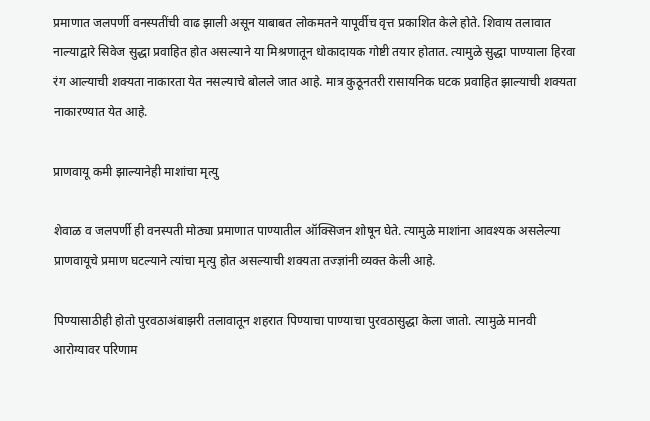प्रमाणात जलपर्णी वनस्पतींची वाढ झाली असून याबाबत लोकमतने यापूर्वीच वृत्त प्रकाशित केले होते. शिवाय तलावात नाल्याद्वारे सिवेज सुद्धा प्रवाहित होत असल्याने या मिश्रणातून धोकादायक गोष्टी तयार होतात. त्यामुळे सुद्धा पाण्याला हिरवा रंग आल्याची शक्यता नाकारता येत नसल्याचे बोलले जात आहे. मात्र कुठूनतरी रासायनिक घटक प्रवाहित झाल्याची शक्यता नाकारण्यात येत आहे.

प्राणवायू कमी झाल्यानेही माशांचा मृत्यु

शेवाळ व जलपर्णी ही वनस्पती मोठ्या प्रमाणात पाण्यातील ऑक्सिजन शोषून घेते. त्यामुळे माशांना आवश्यक असलेल्या प्राणवायूचे प्रमाण घटल्याने त्यांचा मृत्यु होत असल्याची शक्यता तज्ज्ञांनी व्यक्त केली आहे.

पिण्यासाठीही होतो पुरवठाअंबाझरी तलावातून शहरात पिण्याचा पाण्याचा पुरवठासुद्धा केला जातो. त्यामुळे मानवी आरोग्यावर परिणाम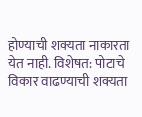होण्याची शक्यता नाकारता येत नाही. विशेषत: पोटाचे विकार वाढण्याची शक्यता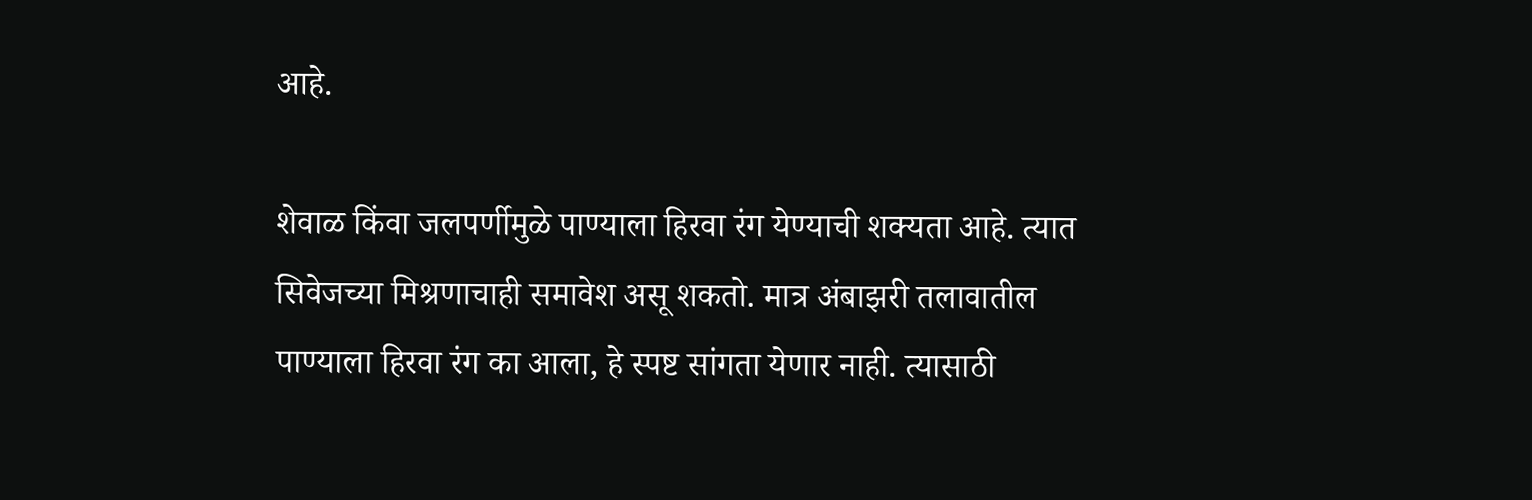आहे.

शेवाळ किंवा जलपर्णीमुळे पाण्याला हिरवा रंग येण्याची शक्यता आहे. त्यात सिवेजच्या मिश्रणाचाही समावेश असू शकतो. मात्र अंबाझरी तलावातील पाण्याला हिरवा रंग का आला, हे स्पष्ट सांगता येणार नाही. त्यासाठी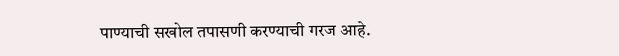पाण्याची सखोल तपासणी करण्याची गरज आहे.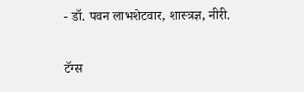- डॉ. पवन लाभशेटवार, शास्त्रज्ञ, नीरी.

टॅग्स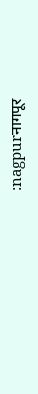:nagpurनागपूर